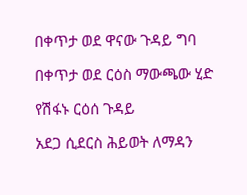በቀጥታ ወደ ዋናው ጉዳይ ግባ

በቀጥታ ወደ ርዕስ ማውጫው ሂድ

የሽፋኑ ርዕሰ ጉዳይ

አደጋ ሲደርስ ሕይወት ለማዳን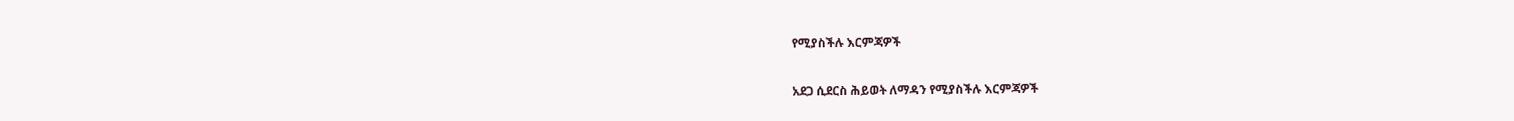የሚያስችሉ እርምጃዎች

አደጋ ሲደርስ ሕይወት ለማዳን የሚያስችሉ እርምጃዎች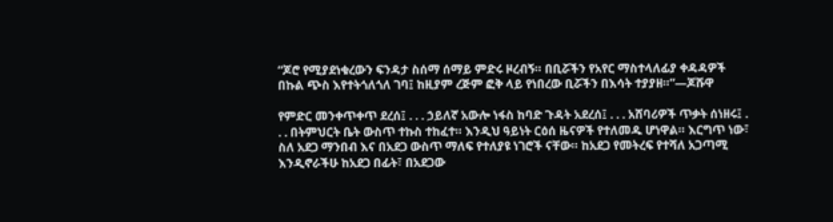“ጆሮ የሚያደነቁረውን ፍንዳታ ስሰማ ሰማይ ምድሩ ዞረብኝ። በቢሯችን የአየር ማስተላለፊያ ቀዳዳዎች በኩል ጭስ እየተትጎለጎለ ገባ፤ ከዚያም ረጅም ፎቅ ላይ የነበረው ቢሯችን በእሳት ተያያዘ።”—ጆሹዋ

የምድር መንቀጥቀጥ ደረሰ፤ . . . ኃይለኛ አውሎ ነፋስ ከባድ ጉዳት አደረሰ፤ . . . አሸባሪዎች ጥቃት ሰነዘሩ፤ . . . በትምህርት ቤት ውስጥ ተኩስ ተከፈተ። እንዲህ ዓይነት ርዕሰ ዜናዎች የተለመዱ ሆነዋል። እርግጥ ነው፣ ስለ አደጋ ማንበብ እና በአደጋ ውስጥ ማለፍ የተለያዩ ነገሮች ናቸው። ከአደጋ የመትረፍ የተሻለ አጋጣሚ እንዲኖራችሁ ከአደጋ በፊት፣ በአደጋው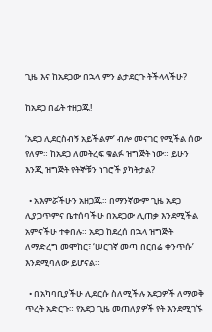ጊዜ እና ከአደጋው በኋላ ምን ልታደርጉ ትችላላችሁ?

ከአደጋ በፊት ተዘጋጁ!

‘አደጋ ሊደርስብኝ አይችልም’ ብሎ መናገር የሚችል ሰው የለም። ከአደጋ ለመትረፍ ቁልፉ ዝግጅት ነው። ይሁን እንጂ ዝግጅት የትኞቹን ነገሮች ያካትታል?

  • አእምሯችሁን አዘጋጁ። በማንኛውም ጊዜ አደጋ ሊያጋጥምና ቤተሰባችሁ በአደጋው ሊጠቃ እንደሚችል አምናችሁ ተቀበሉ። አደጋ ከደረሰ በኋላ ዝግጅት ለማድረግ መሞከር፣ ‘ሠርገኛ መጣ በርበሬ ቀንጥሱ’ እንደሚባለው ይሆናል።

  • በአካባቢያችሁ ሊደርሱ ስለሚችሉ አደጋዎች ለማወቅ ጥረት አድርጉ። የአደጋ ጊዜ መጠለያዎች የት እንደሚገኙ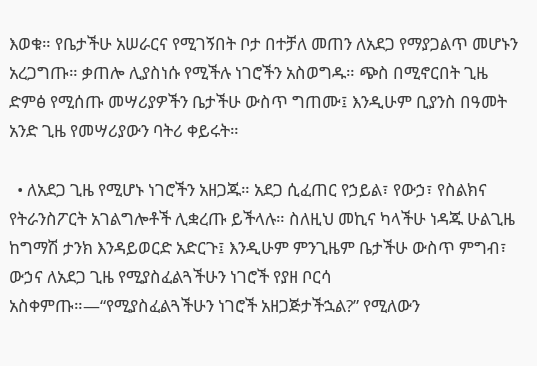እወቁ። የቤታችሁ አሠራርና የሚገኝበት ቦታ በተቻለ መጠን ለአደጋ የማያጋልጥ መሆኑን አረጋግጡ። ቃጠሎ ሊያስነሱ የሚችሉ ነገሮችን አስወግዱ። ጭስ በሚኖርበት ጊዜ ድምፅ የሚሰጡ መሣሪያዎችን ቤታችሁ ውስጥ ግጠሙ፤ እንዲሁም ቢያንስ በዓመት አንድ ጊዜ የመሣሪያውን ባትሪ ቀይሩት።

  • ለአደጋ ጊዜ የሚሆኑ ነገሮችን አዘጋጁ። አደጋ ሲፈጠር የኃይል፣ የውኃ፣ የስልክና የትራንስፖርት አገልግሎቶች ሊቋረጡ ይችላሉ። ስለዚህ መኪና ካላችሁ ነዳጁ ሁልጊዜ ከግማሽ ታንክ እንዳይወርድ አድርጉ፤ እንዲሁም ምንጊዜም ቤታችሁ ውስጥ ምግብ፣ ውኃና ለአደጋ ጊዜ የሚያስፈልጓችሁን ነገሮች የያዘ ቦርሳ አስቀምጡ።—“የሚያስፈልጓችሁን ነገሮች አዘጋጅታችኋል?” የሚለውን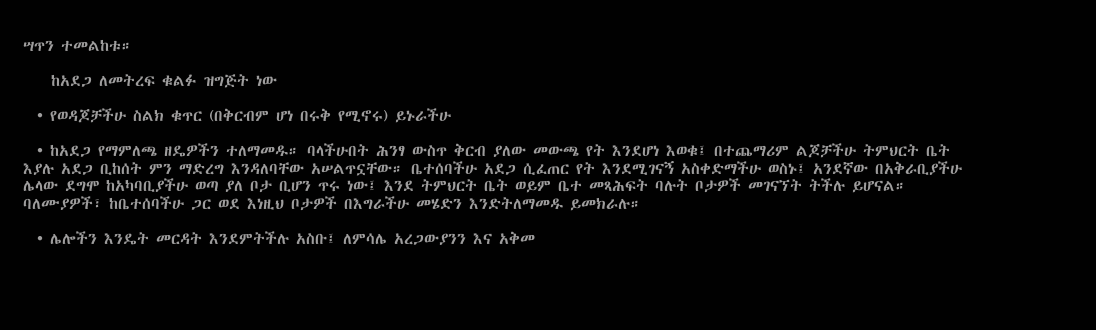ሣጥን ተመልከቱ።

    ከአደጋ ለመትረፍ ቁልፉ ዝግጅት ነው

  • የወዳጆቻችሁ ስልክ ቁጥር (በቅርብም ሆነ በሩቅ የሚኖሩ) ይኑራችሁ

  • ከአደጋ የማምለጫ ዘዴዎችን ተለማመዱ። ባላችሁበት ሕንፃ ውስጥ ቅርብ ያለው መውጫ የት እንደሆነ እወቁ፤ በተጨማሪም ልጆቻችሁ ትምህርት ቤት እያሉ አደጋ ቢከሰት ምን ማድረግ እንዳለባቸው አሠልጥኗቸው። ቤተሰባችሁ አደጋ ሲፈጠር የት እንደሚገናኝ አስቀድማችሁ ወስኑ፤ አንደኛው በአቅራቢያችሁ ሌላው ደግሞ ከአካባቢያችሁ ወጣ ያለ ቦታ ቢሆን ጥሩ ነው፤ እንደ ትምህርት ቤት ወይም ቤተ መጻሕፍት ባሉት ቦታዎች መገናኘት ትችሉ ይሆናል። ባለሙያዎች፣ ከቤተሰባችሁ ጋር ወደ እነዚህ ቦታዎች በእግራችሁ መሄድን እንድትለማመዱ ይመክራሉ።

  • ሌሎችን እንዴት መርዳት እንደምትችሉ አስቡ፤ ለምሳሌ አረጋውያንን እና አቅመ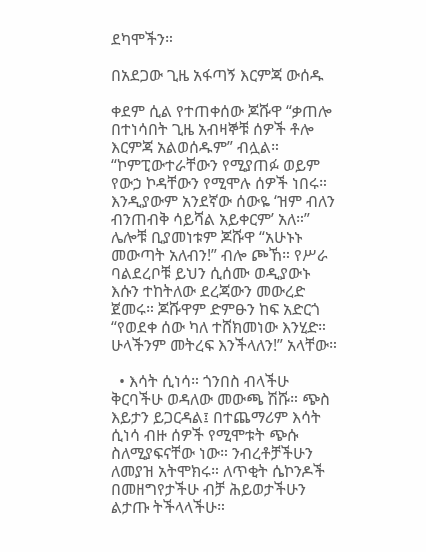ደካሞችን።

በአደጋው ጊዜ አፋጣኝ እርምጃ ውሰዱ

ቀደም ሲል የተጠቀሰው ጆሹዋ “ቃጠሎ በተነሳበት ጊዜ አብዛኞቹ ሰዎች ቶሎ እርምጃ አልወሰዱም” ብሏል። “ኮምፒውተራቸውን የሚያጠፉ ወይም የውኃ ኮዳቸውን የሚሞሉ ሰዎች ነበሩ። እንዲያውም አንደኛው ሰውዬ ‘ዝም ብለን ብንጠብቅ ሳይሻል አይቀርም’ አለ።” ሌሎቹ ቢያመነቱም ጆሹዋ “አሁኑኑ መውጣት አለብን!” ብሎ ጮኸ። የሥራ ባልደረቦቹ ይህን ሲሰሙ ወዲያውኑ እሱን ተከትለው ደረጃውን መውረድ ጀመሩ። ጆሹዋም ድምፁን ከፍ አድርጎ “የወደቀ ሰው ካለ ተሸክመነው እንሂድ። ሁላችንም መትረፍ እንችላለን!” አላቸው።

  • እሳት ሲነሳ። ጎንበስ ብላችሁ ቅርባችሁ ወዳለው መውጫ ሽሹ። ጭስ እይታን ይጋርዳል፤ በተጨማሪም እሳት ሲነሳ ብዙ ሰዎች የሚሞቱት ጭሱ ስለሚያፍናቸው ነው። ንብረቶቻችሁን ለመያዝ አትሞክሩ። ለጥቂት ሴኮንዶች በመዘግየታችሁ ብቻ ሕይወታችሁን ልታጡ ትችላላችሁ።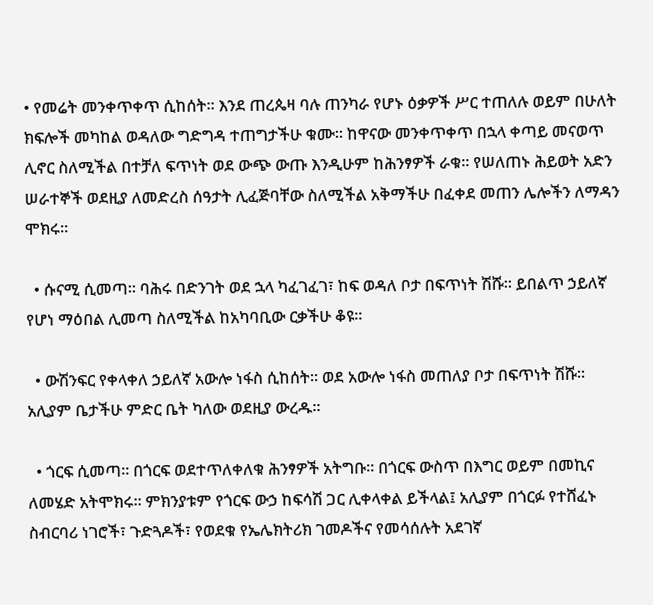• የመሬት መንቀጥቀጥ ሲከሰት። እንደ ጠረጴዛ ባሉ ጠንካራ የሆኑ ዕቃዎች ሥር ተጠለሉ ወይም በሁለት ክፍሎች መካከል ወዳለው ግድግዳ ተጠግታችሁ ቁሙ። ከዋናው መንቀጥቀጥ በኋላ ቀጣይ መናወጥ ሊኖር ስለሚችል በተቻለ ፍጥነት ወደ ውጭ ውጡ እንዲሁም ከሕንፃዎች ራቁ። የሠለጠኑ ሕይወት አድን ሠራተኞች ወደዚያ ለመድረስ ሰዓታት ሊፈጅባቸው ስለሚችል አቅማችሁ በፈቀደ መጠን ሌሎችን ለማዳን ሞክሩ።

  • ሱናሚ ሲመጣ። ባሕሩ በድንገት ወደ ኋላ ካፈገፈገ፣ ከፍ ወዳለ ቦታ በፍጥነት ሽሹ። ይበልጥ ኃይለኛ የሆነ ማዕበል ሊመጣ ስለሚችል ከአካባቢው ርቃችሁ ቆዩ።

  • ውሽንፍር የቀላቀለ ኃይለኛ አውሎ ነፋስ ሲከሰት። ወደ አውሎ ነፋስ መጠለያ ቦታ በፍጥነት ሽሹ። አሊያም ቤታችሁ ምድር ቤት ካለው ወደዚያ ውረዱ።

  • ጎርፍ ሲመጣ። በጎርፍ ወደተጥለቀለቁ ሕንፃዎች አትግቡ። በጎርፍ ውስጥ በእግር ወይም በመኪና ለመሄድ አትሞክሩ። ምክንያቱም የጎርፍ ውኃ ከፍሳሽ ጋር ሊቀላቀል ይችላል፤ አሊያም በጎርፉ የተሸፈኑ ስብርባሪ ነገሮች፣ ጉድጓዶች፣ የወደቁ የኤሌክትሪክ ገመዶችና የመሳሰሉት አደገኛ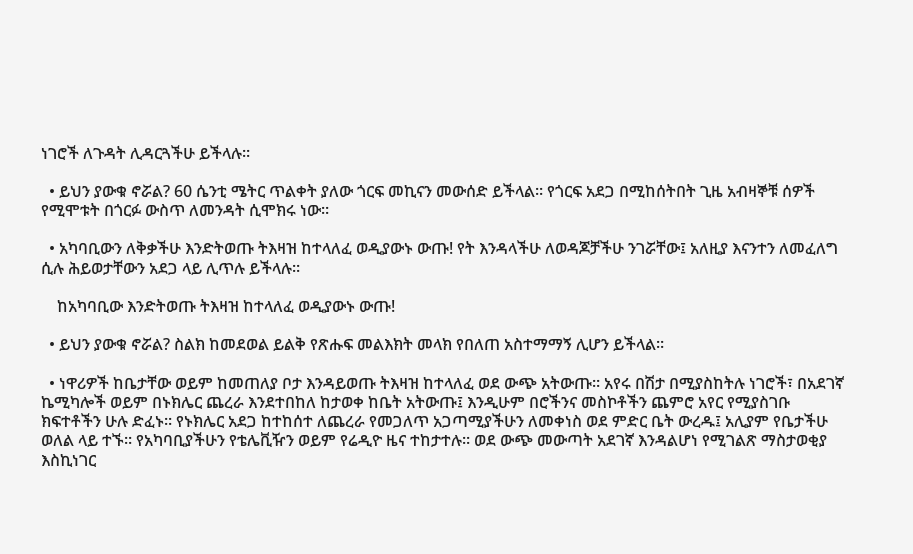ነገሮች ለጉዳት ሊዳርጓችሁ ይችላሉ።

  • ይህን ያውቁ ኖሯል? 60 ሴንቲ ሜትር ጥልቀት ያለው ጎርፍ መኪናን መውሰድ ይችላል። የጎርፍ አደጋ በሚከሰትበት ጊዜ አብዛኞቹ ሰዎች የሚሞቱት በጎርፉ ውስጥ ለመንዳት ሲሞክሩ ነው።

  • አካባቢውን ለቅቃችሁ እንድትወጡ ትእዛዝ ከተላለፈ ወዲያውኑ ውጡ! የት እንዳላችሁ ለወዳጆቻችሁ ንገሯቸው፤ አለዚያ እናንተን ለመፈለግ ሲሉ ሕይወታቸውን አደጋ ላይ ሊጥሉ ይችላሉ።

    ከአካባቢው እንድትወጡ ትእዛዝ ከተላለፈ ወዲያውኑ ውጡ!

  • ይህን ያውቁ ኖሯል? ስልክ ከመደወል ይልቅ የጽሑፍ መልእክት መላክ የበለጠ አስተማማኝ ሊሆን ይችላል።

  • ነዋሪዎች ከቤታቸው ወይም ከመጠለያ ቦታ እንዳይወጡ ትእዛዝ ከተላለፈ ወደ ውጭ አትውጡ። አየሩ በሽታ በሚያስከትሉ ነገሮች፣ በአደገኛ ኬሚካሎች ወይም በኑክሌር ጨረራ እንደተበከለ ከታወቀ ከቤት አትውጡ፤ እንዲሁም በሮችንና መስኮቶችን ጨምሮ አየር የሚያስገቡ ክፍተቶችን ሁሉ ድፈኑ። የኑክሌር አደጋ ከተከሰተ ለጨረራ የመጋለጥ አጋጣሚያችሁን ለመቀነስ ወደ ምድር ቤት ውረዱ፤ አሊያም የቤታችሁ ወለል ላይ ተኙ። የአካባቢያችሁን የቴሌቪዥን ወይም የሬዲዮ ዜና ተከታተሉ። ወደ ውጭ መውጣት አደገኛ እንዳልሆነ የሚገልጽ ማስታወቂያ እስኪነገር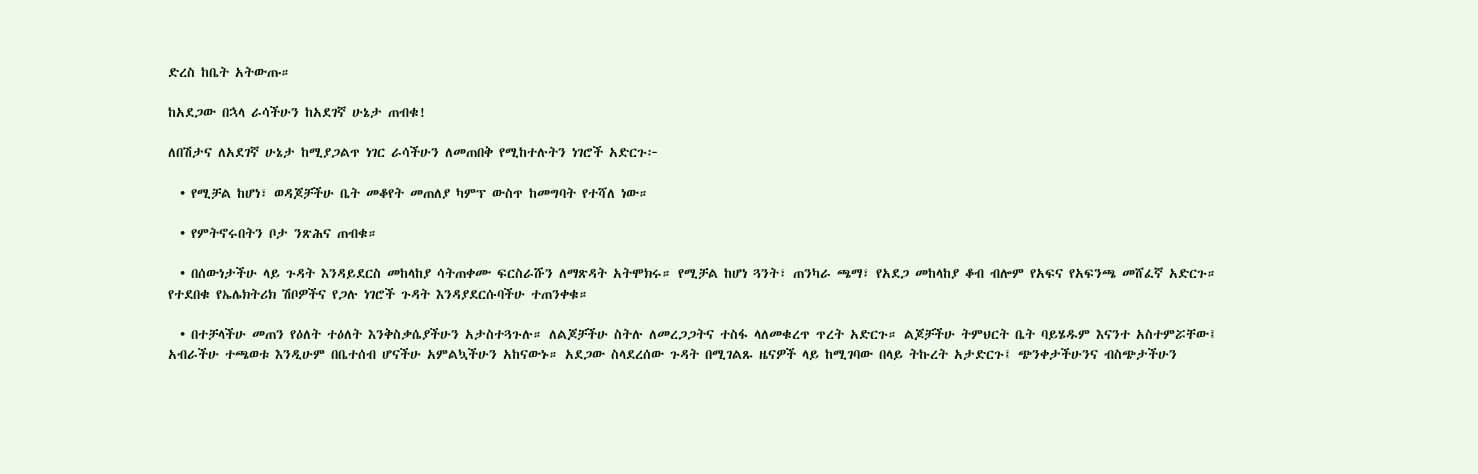ድረስ ከቤት አትውጡ።

ከአደጋው በኋላ ራሳችሁን ከአደገኛ ሁኔታ ጠብቁ!

ለበሽታና ለአደገኛ ሁኔታ ከሚያጋልጥ ነገር ራሳችሁን ለመጠበቅ የሚከተሉትን ነገሮች አድርጉ፦

  • የሚቻል ከሆነ፣ ወዳጆቻችሁ ቤት መቆየት መጠለያ ካምፕ ውስጥ ከመግባት የተሻለ ነው።

  • የምትኖሩበትን ቦታ ንጽሕና ጠብቁ።

  • በሰውነታችሁ ላይ ጉዳት እንዳይደርስ መከላከያ ሳትጠቀሙ ፍርስራሹን ለማጽዳት አትሞክሩ። የሚቻል ከሆነ ጓንት፣ ጠንካራ ጫማ፣ የአደጋ መከላከያ ቆብ ብሎም የአፍና የአፍንጫ መሸፈኛ አድርጉ። የተደበቁ የኤሌክትሪክ ሽቦዎችና የጋሉ ነገሮች ጉዳት እንዳያደርሱባችሁ ተጠንቀቁ።

  • በተቻላችሁ መጠን የዕለት ተዕለት እንቅስቃሴያችሁን አታስተጓጉሉ። ለልጆቻችሁ ስትሉ ለመረጋጋትና ተስፋ ላለመቁረጥ ጥረት አድርጉ። ልጆቻችሁ ትምህርት ቤት ባይሄዱም እናንተ አስተምሯቸው፤ አብራችሁ ተጫወቱ እንዲሁም በቤተሰብ ሆናችሁ አምልኳችሁን አከናውኑ። አደጋው ስላደረሰው ጉዳት በሚገልጹ ዜናዎች ላይ ከሚገባው በላይ ትኩረት አታድርጉ፤ ጭንቀታችሁንና ብስጭታችሁን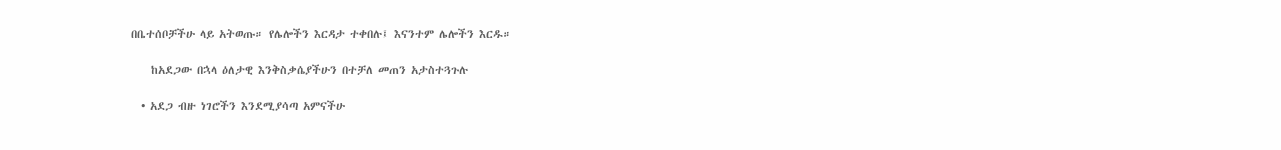በቤተሰቦቻችሁ ላይ አትወጡ። የሌሎችን እርዳታ ተቀበሉ፤ እናንተም ሌሎችን እርዱ።

    ከአደጋው በኋላ ዕለታዊ እንቅስቃሴያችሁን በተቻለ መጠን አታስተጓጉሉ

  • አደጋ ብዙ ነገሮችን እንደሚያሳጣ አምናችሁ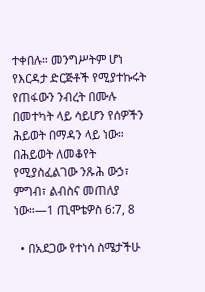ተቀበሉ። መንግሥትም ሆነ የእርዳታ ድርጅቶች የሚያተኩሩት የጠፋውን ንብረት በሙሉ በመተካት ላይ ሳይሆን የሰዎችን ሕይወት በማዳን ላይ ነው። በሕይወት ለመቆየት የሚያስፈልገው ንጹሕ ውኃ፣ ምግብ፣ ልብስና መጠለያ ነው።—1 ጢሞቴዎስ 6:7, 8

  • በአደጋው የተነሳ ስሜታችሁ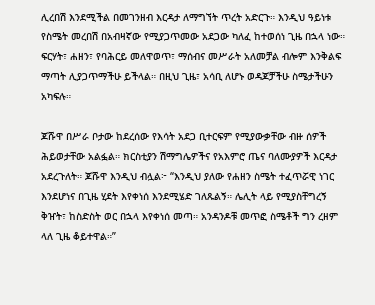ሊረበሽ እንደሚችል በመገንዘብ እርዳታ ለማግኘት ጥረት አድርጉ። እንዲህ ዓይነቱ የስሜት መረበሽ በአብዛኛው የሚያጋጥመው አደጋው ካለፈ ከተወሰነ ጊዜ በኋላ ነው። ፍርሃት፣ ሐዘን፣ የባሕርይ መለዋወጥ፣ ማሰብና መሥራት አለመቻል ብሎም እንቅልፍ ማጣት ሊያጋጥማችሁ ይችላል። በዚህ ጊዜ፣ አሳቢ ለሆኑ ወዳጆቻችሁ ስሜታችሁን አካፍሉ።

ጆሹዋ በሥራ ቦታው ከደረሰው የእሳት አደጋ ቢተርፍም የሚያውቃቸው ብዙ ሰዎች ሕይወታቸው አልፏል። ክርስቲያን ሽማግሌዎችና የአእምሮ ጤና ባለሙያዎች እርዳታ አደረጉለት። ጆሹዋ እንዲህ ብሏል፦ “እንዲህ ያለው የሐዘን ስሜት ተፈጥሯዊ ነገር እንደሆነና በጊዜ ሂደት እየቀነሰ እንደሚሄድ ገለጹልኝ። ሌሊት ላይ የሚያስቸግረኝ ቅዠት፣ ከስድስት ወር በኋላ እየቀነሰ መጣ። አንዳንዶቹ መጥፎ ስሜቶች ግን ረዘም ላለ ጊዜ ቆይተዋል።”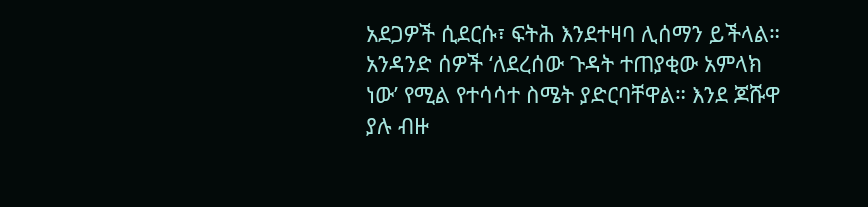አደጋዎች ሲደርሱ፣ ፍትሕ እንደተዛባ ሊሰማን ይችላል። አንዳንድ ሰዎች ‘ለደረሰው ጉዳት ተጠያቂው አምላክ ነው’ የሚል የተሳሳተ ስሜት ያድርባቸዋል። እንደ ጆሹዋ ያሉ ብዙ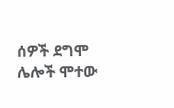ሰዎች ደግሞ ሌሎች ሞተው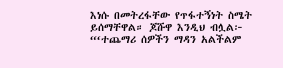እነሱ በመትረፋቸው የጥፋተኝነት ስሜት ይሰማቸዋል። ጆሹዋ እንዲህ ብሏል፦ “‘ተጨማሪ ሰዎችን ማዳን አልችልም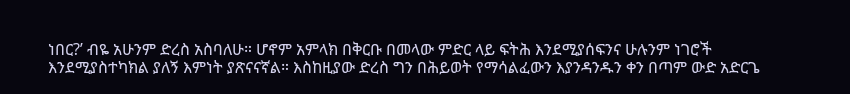ነበር?’ ብዬ አሁንም ድረስ አስባለሁ። ሆኖም አምላክ በቅርቡ በመላው ምድር ላይ ፍትሕ እንደሚያሰፍንና ሁሉንም ነገሮች እንደሚያስተካክል ያለኝ እምነት ያጽናናኛል። እስከዚያው ድረስ ግን በሕይወት የማሳልፈውን እያንዳንዱን ቀን በጣም ውድ አድርጌ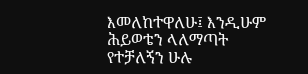እመለከተዋለሁ፤ እንዲሁም ሕይወቴን ላለማጣት የተቻለኝን ሁሉ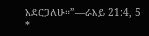አደርጋለሁ።”—ራእይ 21:4, 5 *